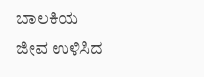ಬಾಲಕಿಯ ಜೀವ ಉಳಿಸಿದ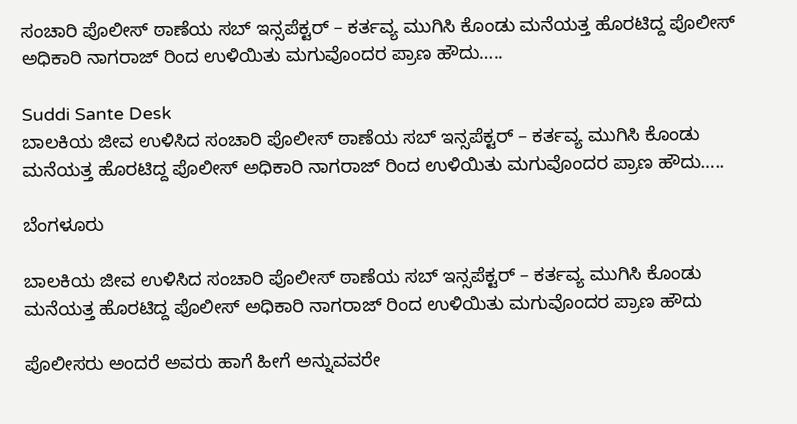ಸಂಚಾರಿ ಪೊಲೀಸ್ ಠಾಣೆಯ ಸಬ್ ಇನ್ಸಪೆಕ್ಟರ್ – ಕರ್ತವ್ಯ ಮುಗಿಸಿ ಕೊಂಡು ಮನೆಯತ್ತ ಹೊರಟಿದ್ದ ಪೊಲೀಸ್ ಅಧಿಕಾರಿ ನಾಗರಾಜ್ ರಿಂದ ಉಳಿಯಿತು ಮಗುವೊಂದರ ಪ್ರಾಣ ಹೌದು…..

Suddi Sante Desk
ಬಾಲಕಿಯ ಜೀವ ಉಳಿಸಿದ ಸಂಚಾರಿ ಪೊಲೀಸ್ ಠಾಣೆಯ ಸಬ್ ಇನ್ಸಪೆಕ್ಟರ್ – ಕರ್ತವ್ಯ ಮುಗಿಸಿ ಕೊಂಡು ಮನೆಯತ್ತ ಹೊರಟಿದ್ದ ಪೊಲೀಸ್ ಅಧಿಕಾರಿ ನಾಗರಾಜ್ ರಿಂದ ಉಳಿಯಿತು ಮಗುವೊಂದರ ಪ್ರಾಣ ಹೌದು…..

ಬೆಂಗಳೂರು

ಬಾಲಕಿಯ ಜೀವ ಉಳಿಸಿದ ಸಂಚಾರಿ ಪೊಲೀಸ್ ಠಾಣೆಯ ಸಬ್ ಇನ್ಸಪೆಕ್ಟರ್ – ಕರ್ತವ್ಯ ಮುಗಿಸಿ ಕೊಂಡು ಮನೆಯತ್ತ ಹೊರಟಿದ್ದ ಪೊಲೀಸ್ ಅಧಿಕಾರಿ ನಾಗರಾಜ್ ರಿಂದ ಉಳಿಯಿತು ಮಗುವೊಂದರ ಪ್ರಾಣ ಹೌದು

ಪೊಲೀಸರು ಅಂದರೆ ಅವರು ಹಾಗೆ ಹೀಗೆ ಅನ್ನುವವರೇ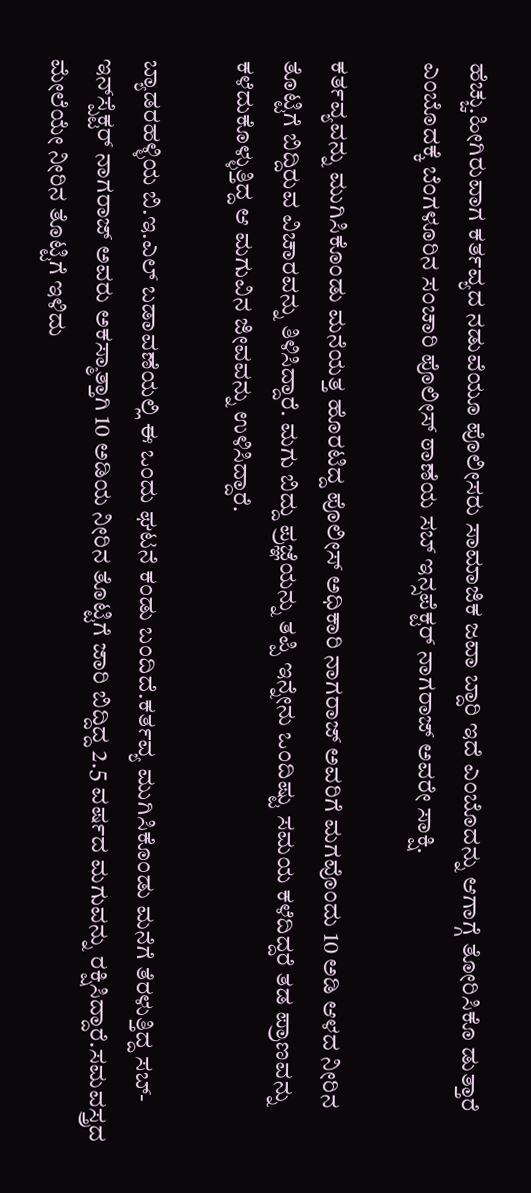ಹೆಚ್ಚು.ಹೀಗಿರುವಾಗ ಕರ್ತವ್ಯದ ನಡುವೆಯೂ ಪೊಲೀಸರು ಸಾಮಾಜಿಕ ಜವಾ ಬ್ದಾರಿ ಇದೆ ಎಂಬೊದನ್ನು ಆಗಾಗ್ಗೆ ತೋರಿಸಿಕೊ ಡುತ್ತಾರೆ ಎಂಬೊದಕ್ಕೆ ಬೆಂಗಳೂರಿನ ಸಂಚಾರಿ ಪೊಲೀಸ್ ಠಾಣೆಯ ಸಬ್ ಇನ್ಸಪೆಕ್ಟರ್ ನಾಗರಾಜ್ ಅವರೇ ಸಾಕ್ಷಿ.

ಕರ್ತವ್ಯವನ್ನು ಮುಗಿಸಿಕೊಂಡು ಮನೆಯತ್ತ ಹೊರಟಿದ್ದ ಪೊಲೀಸ್ ಅಧಿಕಾರಿ ನಾಗರಾಜ್ ಅವರಿಗೆ ಮಗವೊಂದು 10 ಅಡಿ ಆಳದ ನೀರಿನ ತೊಟ್ಟಿಗೆ ಬಿದ್ದಿರುವ ವಿಚಾರವನ್ನು ತಿಳಿಸಿದ್ದಾರೆ. ಮಗು ಬಿದ್ದು ಪ್ರಜ್ಞೆಯನ್ನು ತಪ್ಪಿ ಇನ್ನೇನು ಒಂದಿಷ್ಟು ಸಮಯ ಕಳೆದಿದ್ದರೆ ತಡ ಪ್ರಾಣವನ್ನು ಕಳೆದುಕೊಳ್ಳುತ್ತಿದ್ದ ಆ ಮಗುವಿನ ಜೀವವನ್ನು ಉಳಿಸಿದ್ದಾರೆ.

ಬ್ಯಾಡರಹಳ್ಳಿಯ ಬಿ.ಇ.ಎಲ್ ಬಡಾವಣೆಯಲ್ಲಿ ಈ ಒಂದು ಘಟನೆ ಕಂಡು ಬಂದಿದೆ.ಕರ್ತವ್ಯ ಮುಗಿಸಿಕೊಂಡು ಮನೆಗೆ ತೆರಳುತ್ತಿದ್ದ ಸಬ್-ಇನ್‌ಸ್ಪೆಕ್ಟರ್ ನಾಗರಾಜ್ ಅವರು ಅಕಸ್ಮಾತ್ತಾಗಿ 10 ಅಡಿಯ ನೀರಿನ ತೊಟ್ಟಿಗೆ ಜಾರಿ ಬಿದ್ದಿದ್ದ 2.5 ವರ್ಷದ ಮಗುವನ್ನು ರಕ್ಷಿಸಿದ್ದಾರೆ.ಸಮವಸ್ತ್ರದ ಮೇಲೆಯೇ ನೀರಿನ ತೊಟ್ಟಿಗೆ ಇಳಿದು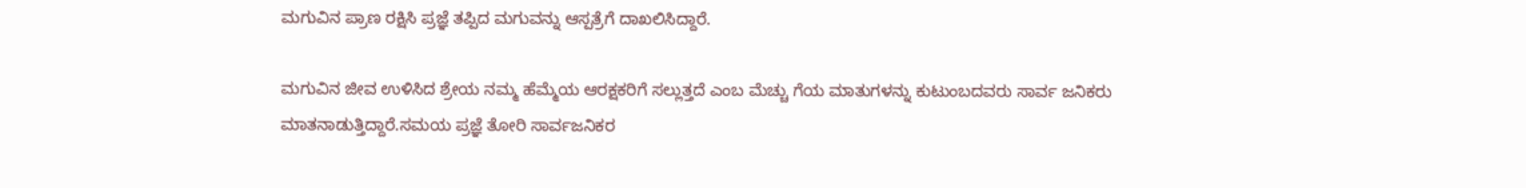ಮಗುವಿನ ಪ್ರಾಣ ರಕ್ಷಿಸಿ ಪ್ರಜ್ಞೆ ತಪ್ಪಿದ ಮಗುವನ್ನು ಆಸ್ಪತ್ರೆಗೆ ದಾಖಲಿಸಿದ್ದಾರೆ.

ಮಗುವಿನ ಜೀವ ಉಳಿಸಿದ ಶ್ರೇಯ‌ ನಮ್ಮ ಹೆಮ್ಮೆಯ ಆರಕ್ಷಕರಿಗೆ ಸಲ್ಲುತ್ತದೆ ಎಂಬ ಮೆಚ್ಚು ಗೆಯ ಮಾತುಗಳನ್ನು ಕುಟುಂಬದವರು ಸಾರ್ವ ಜನಿಕರು ಮಾತನಾಡುತ್ತಿದ್ದಾರೆ.ಸಮಯ ಪ್ರಜ್ಞೆ ತೋರಿ ಸಾರ್ವಜನಿಕರ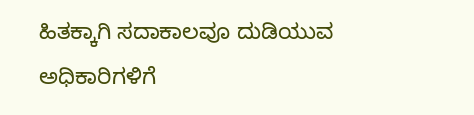ಹಿತಕ್ಕಾಗಿ ಸದಾಕಾಲವೂ ದುಡಿಯುವ ಅಧಿಕಾರಿಗಳಿಗೆ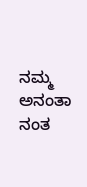ನಮ್ಮ ಅನಂತಾ ನಂತ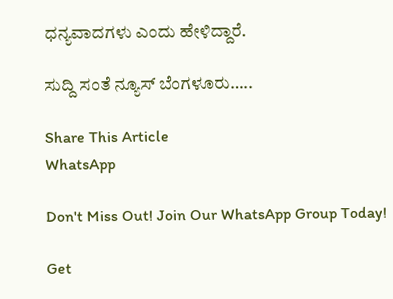ಧನ್ಯವಾದಗಳು ಎಂದು ಹೇಳಿದ್ದಾರೆ.

ಸುದ್ದಿ ಸಂತೆ ನ್ಯೂಸ್ ಬೆಂಗಳೂರು…..

Share This Article
WhatsApp

Don't Miss Out! Join Our WhatsApp Group Today!

Get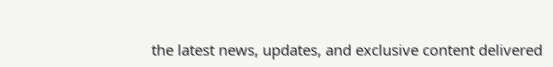the latest news, updates, and exclusive content delivered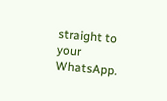straight to your WhatsApp.